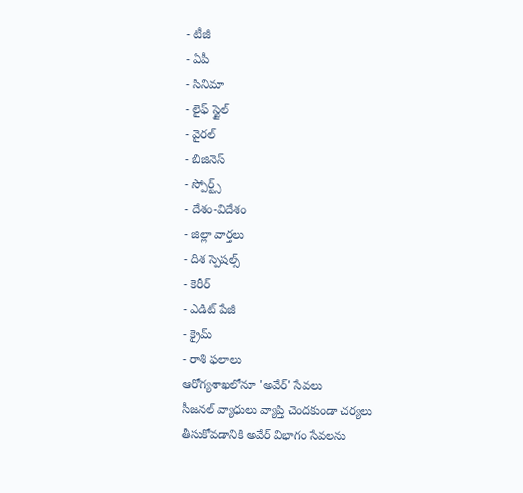- టీజీ
- ఏపీ
- సినిమా
- లైఫ్ స్టైల్
- వైరల్
- బిజినెస్
- స్పోర్ట్స్
- దేశం-విదేశం
- జిల్లా వార్తలు
- దిశ స్పెషల్స్
- కెరీర్
- ఎడిట్ పేజీ
- క్రైమ్
- రాశి ఫలాలు
ఆరోగ్యశాఖలోనూ 'అవేర్' సేవలు
సీజనల్ వ్యాధులు వ్యాప్తి చెందకుండా చర్యలు తీసుకోవడానికి అవేర్ విభాగం సేవలను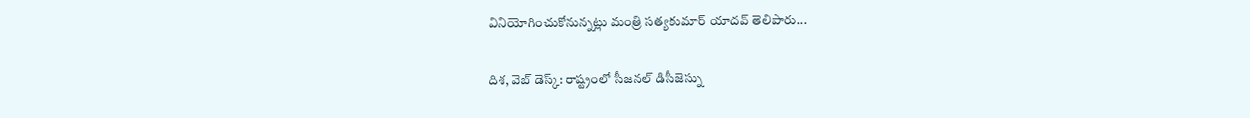వినియోగించుకోనున్నట్లు మంత్రి సత్యకుమార్ యాదవ్ తెలిపారు...

దిశ, వెబ్ డెస్క్: రాష్ట్రంలో సీజనల్ డిసీజెస్ను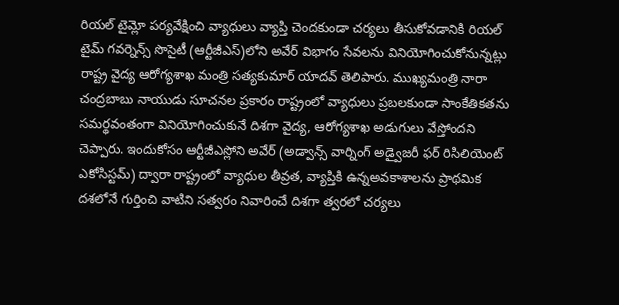రియల్ టైమ్లో పర్యవేక్షించి వ్యాధులు వ్యాప్తి చెందకుండా చర్యలు తీసుకోవడానికి రియల్ టైమ్ గవర్నెన్స్ సొసైటీ (ఆర్టీజీఎస్)లోని అవేర్ విభాగం సేవలను వినియోగించుకోనున్నట్లు రాష్ట్ర వైద్య ఆరోగ్యశాఖ మంత్రి సత్యకుమార్ యాదవ్ తెలిపారు. ముఖ్యమంత్రి నారా చంద్రబాబు నాయుడు సూచనల ప్రకారం రాష్ట్రంలో వ్యాధులు ప్రబలకుండా సాంకేతికతను సమర్థవంతంగా వినియోగించుకునే దిశగా వైద్య, ఆరోగ్యశాఖ అడుగులు వేస్తోందని చెప్పారు. ఇందుకోసం ఆర్టీజీఎస్లోని అవేర్ (అడ్వాన్స్ వార్నింగ్ అడ్వైజరీ ఫర్ రిసిలియెంట్ ఎకోసిస్టమ్) ద్వారా రాష్ట్రంలో వ్యాధుల తీవ్రత, వ్యాప్తికి ఉన్నఅవకాశాలను ప్రాథమిక దశలోనే గుర్తించి వాటిని సత్వరం నివారించే దిశగా త్వరలో చర్యలు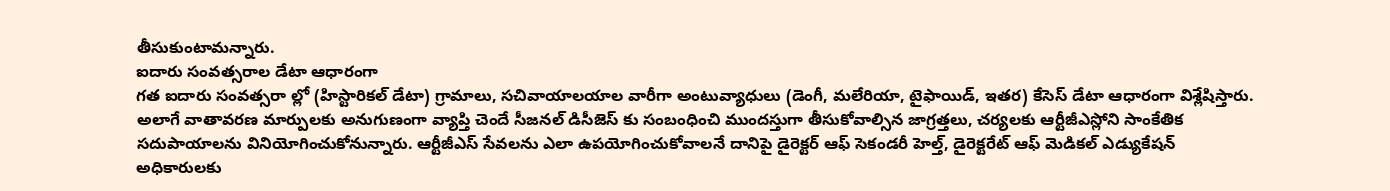తీసుకుంటామన్నారు.
ఐదారు సంవత్సరాల డేటా ఆధారంగా
గత ఐదారు సంవత్సరా ల్లో (హిస్టారికల్ డేటా) గ్రామాలు, సచివాయాలయాల వారీగా అంటువ్యాధులు (డెంగీ, మలేరియా, టైఫాయిడ్, ఇతర) కేసెస్ డేటా ఆధారంగా విశ్లేషిస్తారు. అలాగే వాతావరణ మార్పులకు అనుగుణంగా వ్యాప్తి చెందే సీజనల్ డిసీజెస్ కు సంబంధించి ముందస్తుగా తీసుకోవాల్సిన జాగ్రత్తలు, చర్యలకు ఆర్టీజీఎస్లోని సాంకేతిక సదుపాయాలను వినియోగించుకోనున్నారు. ఆర్టీజీఎస్ సేవలను ఎలా ఉపయోగించుకోవాలనే దానిపై డైరెక్టర్ ఆఫ్ సెకండరీ హెల్త్, డైరెక్టరేట్ ఆఫ్ మెడికల్ ఎడ్యుకేషన్ అధికారులకు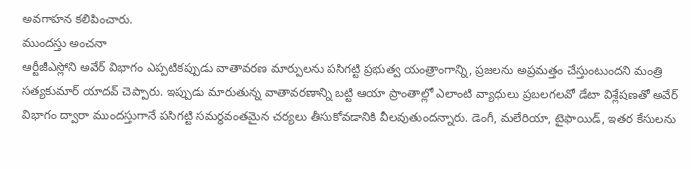అవగాహన కలిపించారు.
ముందస్తు అంచనా
ఆర్టీజీఎస్లోని అవేర్ విభాగం ఎప్పటికప్పుడు వాతావరణ మార్పులను పసిగట్టి ప్రభుత్వ యంత్రాంగాన్ని, ప్రజలను అప్రమత్తం చేస్తుంటుందని మంత్రి సత్యకుమార్ యాదవ్ చెప్పారు. ఇప్పుడు మారుతున్న వాతావరణాన్ని బట్టి ఆయా ప్రాంతాల్లో ఎలాంటి వ్యాధులు ప్రబలగలవో డేటా విశ్లేషణతో అవేర్ విభాగం ద్వారా ముందస్తుగానే పసిగట్టి సమర్థవంతమైన చర్యలు తీసుకోవడానికి వీలవుతుందన్నారు. డెంగీ, మలేరియా, టైఫాయిడ్, ఇతర కేసులను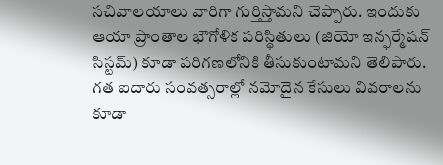సచివాలయాలు వారిగా గుర్తిస్తామని చెప్పారు. ఇందుకు ఆయా ప్రాంతాల భౌగోళిక పరిస్థితులు (జియో ఇన్ఫర్మేషన్ సిస్టమ్) కూడా పరిగణలోనికి తీసుకుంటామని తెలిపారు. గత ఐదారు సంవత్సరాల్లో నమోదైన కేసులు వివరాలను కూడా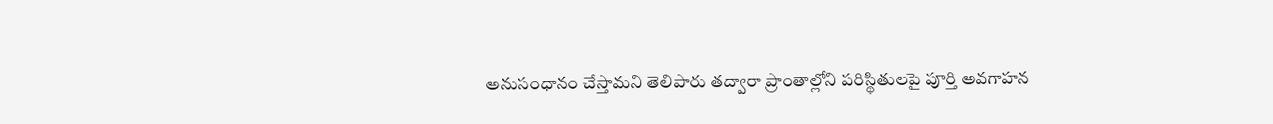అనుసంధానం చేస్తామని తెలిపారు తద్వారా ప్రాంతాల్లోని పరిస్థితులపై పూర్తి అవగాహన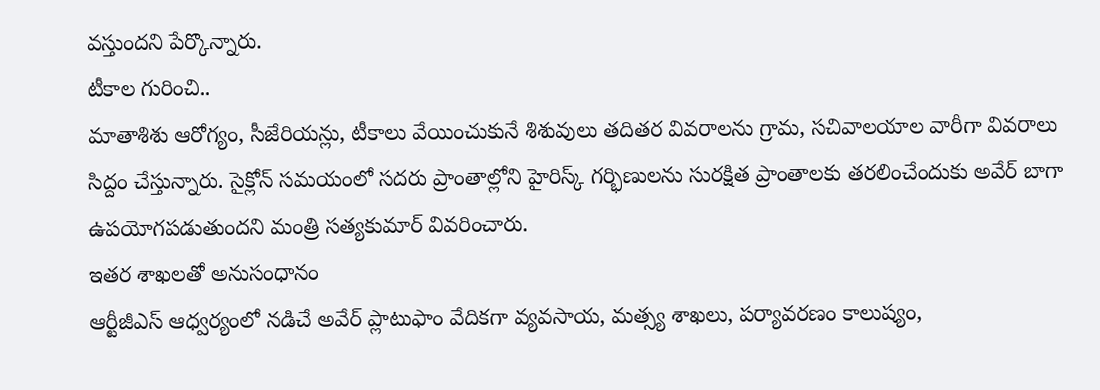వస్తుందని పేర్కొన్నారు.
టీకాల గురించి..
మాతాశిశు ఆరోగ్యం, సీజేరియన్లు, టీకాలు వేయించుకునే శిశువులు తదితర వివరాలను గ్రామ, సచివాలయాల వారీగా వివరాలు సిద్దం చేస్తున్నారు. సైక్లోన్ సమయంలో సదరు ప్రాంతాల్లోని హైరిస్క్ గర్భిణులను సురక్షిత ప్రాంతాలకు తరలించేందుకు అవేర్ బాగా ఉపయోగపడుతుందని మంత్రి సత్యకుమార్ వివరించారు.
ఇతర శాఖలతో అనుసంధానం
ఆర్టీజీఎస్ ఆధ్వర్యంలో నడిచే అవేర్ ప్లాటుఫాం వేదికగా వ్యవసాయ, మత్స్య శాఖలు, పర్యావరణం కాలుష్యం,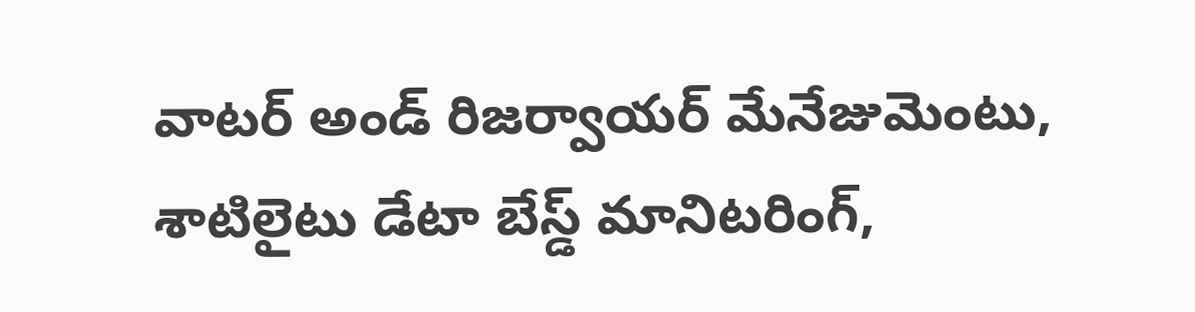వాటర్ అండ్ రిజర్వాయర్ మేనేజుమెంటు, శాటిలైటు డేటా బేస్డ్ మానిటరింగ్,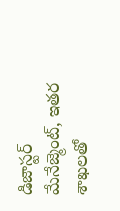డిజాస్టర్ మేనేజ్మెంట్, ఇతర శాఖలతో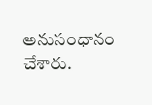అనుసంధానం చేశారు.